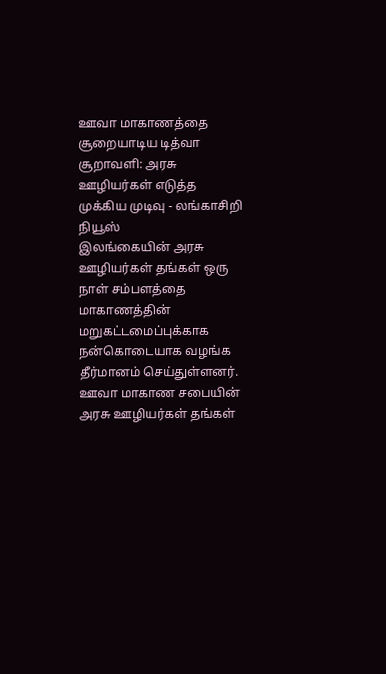ஊவா மாகாணத்தை சூறையாடிய டித்வா சூறாவளி: அரசு ஊழியர்கள் எடுத்த முக்கிய முடிவு - லங்காசிறி நியூஸ்
இலங்கையின் அரசு ஊழியர்கள் தங்கள் ஒரு நாள் சம்பளத்தை மாகாணத்தின் மறுகட்டமைப்புக்காக நன்கொடையாக வழங்க தீர்மானம் செய்துள்ளனர். ஊவா மாகாண சபையின் அரசு ஊழியர்கள் தங்கள்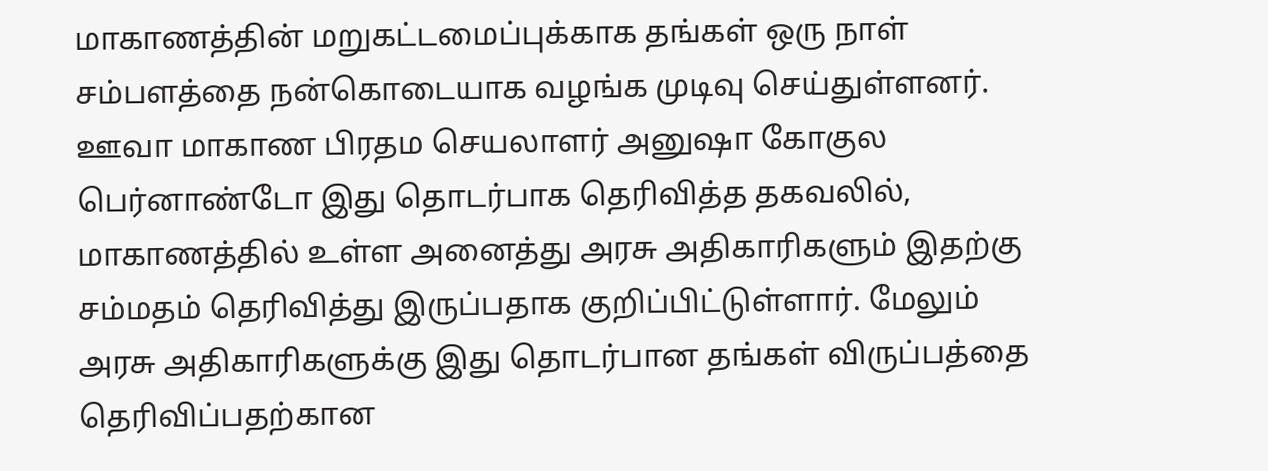மாகாணத்தின் மறுகட்டமைப்புக்காக தங்கள் ஒரு நாள் சம்பளத்தை நன்கொடையாக வழங்க முடிவு செய்துள்ளனர். ஊவா மாகாண பிரதம செயலாளர் அனுஷா கோகுல பெர்னாண்டோ இது தொடர்பாக தெரிவித்த தகவலில், மாகாணத்தில் உள்ள அனைத்து அரசு அதிகாரிகளும் இதற்கு சம்மதம் தெரிவித்து இருப்பதாக குறிப்பிட்டுள்ளார். மேலும் அரசு அதிகாரிகளுக்கு இது தொடர்பான தங்கள் விருப்பத்தை தெரிவிப்பதற்கான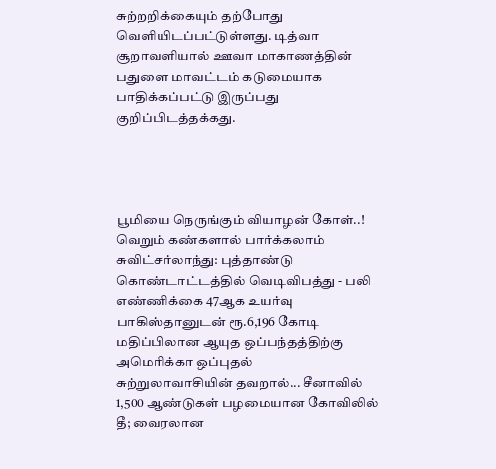சுற்றறிக்கையும் தற்போது வெளியிடப்பட்டுள்ளது. டித்வா சூறாவளியால் ஊவா மாகாணத்தின் பதுளை மாவட்டம் கடுமையாக பாதிக்கப்பட்டு இருப்பது குறிப்பிடத்தக்கது.




பூமியை நெருங்கும் வியாழன் கோள்..! வெறும் கண்களால் பார்க்கலாம்
சுவிட்சர்லாந்து: புத்தாண்டு கொண்டாட்டத்தில் வெடிவிபத்து - பலி எண்ணிக்கை 47ஆக உயர்வு
பாகிஸ்தானுடன் ரூ.6,196 கோடி மதிப்பிலான ஆயுத ஒப்பந்தத்திற்கு அமெரிக்கா ஒப்புதல்
சுற்றுலாவாசியின் தவறால்... சீனாவில் 1,500 ஆண்டுகள் பழமையான கோவிலில் தீ; வைரலான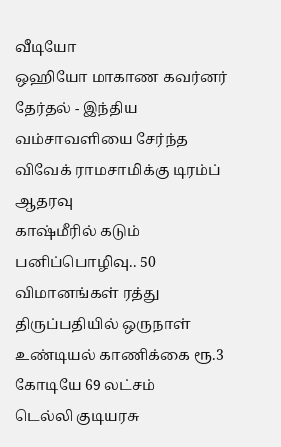வீடியோ
ஒஹியோ மாகாண கவர்னர் தேர்தல் - இந்திய வம்சாவளியை சேர்ந்த விவேக் ராமசாமிக்கு டிரம்ப் ஆதரவு
காஷ்மீரில் கடும் பனிப்பொழிவு.. 50 விமானங்கள் ரத்து
திருப்பதியில் ஒருநாள் உண்டியல் காணிக்கை ரூ.3 கோடியே 69 லட்சம்
டெல்லி குடியரசு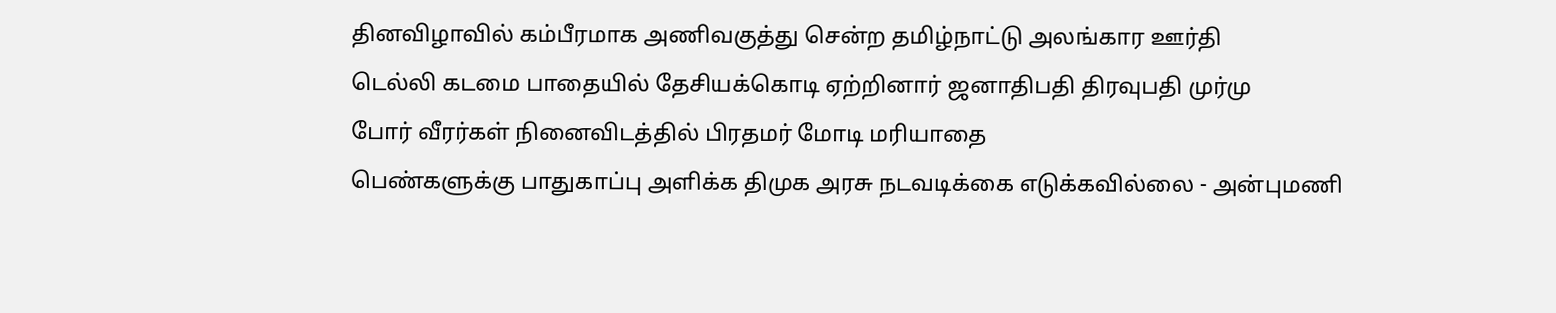தினவிழாவில் கம்பீரமாக அணிவகுத்து சென்ற தமிழ்நாட்டு அலங்கார ஊர்தி
டெல்லி கடமை பாதையில் தேசியக்கொடி ஏற்றினார் ஜனாதிபதி திரவுபதி முர்மு
போர் வீரர்கள் நினைவிடத்தில் பிரதமர் மோடி மரியாதை
பெண்களுக்கு பாதுகாப்பு அளிக்க திமுக அரசு நடவடிக்கை எடுக்கவில்லை - அன்புமணி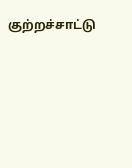குற்றச்சாட்டு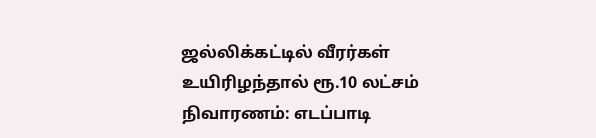ஜல்லிக்கட்டில் வீரர்கள் உயிரிழந்தால் ரூ.10 லட்சம் நிவாரணம்: எடப்பாடி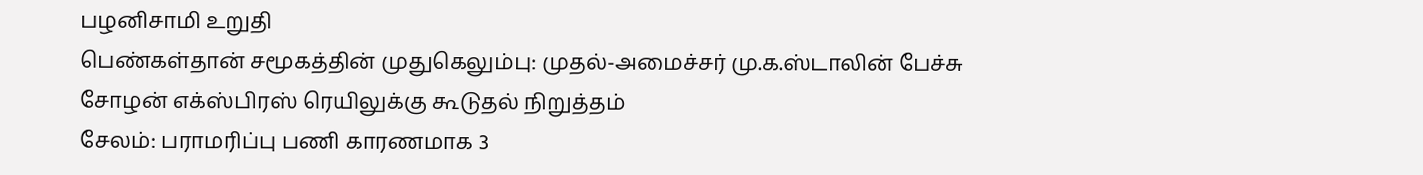பழனிசாமி உறுதி
பெண்கள்தான் சமூகத்தின் முதுகெலும்பு: முதல்-அமைச்சர் மு.க.ஸ்டாலின் பேச்சு
சோழன் எக்ஸ்பிரஸ் ரெயிலுக்கு கூடுதல் நிறுத்தம்
சேலம்: பராமரிப்பு பணி காரணமாக 3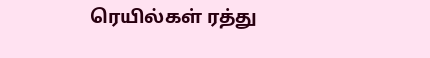ரெயில்கள் ரத்து